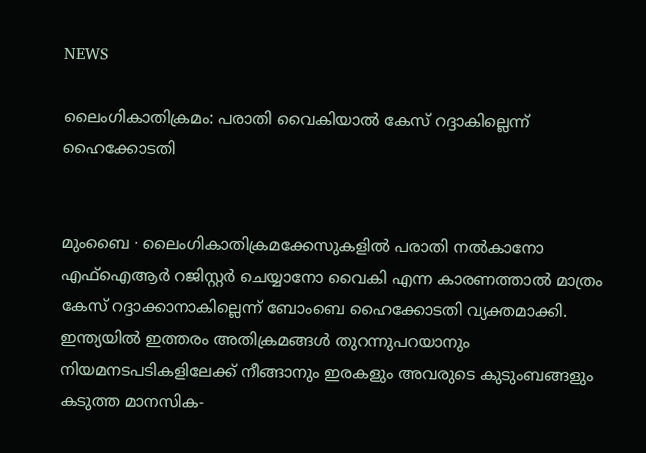NEWS

ലൈംഗികാതിക്രമം: പരാതി വൈകിയാൽ കേസ് റദ്ദാകില്ലെന്ന് ഹൈക്കോടതി


മുംബൈ ∙ ലൈംഗികാതിക്രമക്കേസുകളിൽ പരാതി നൽകാനോ എഫ്ഐആർ റജിസ്റ്റർ ചെയ്യാനോ വൈകി എന്ന കാരണത്താൽ മാത്രം കേസ് റദ്ദാക്കാനാകില്ലെന്ന് ബോംബെ ഹൈക്കോടതി വ്യക്തമാക്കി. ഇന്ത്യയിൽ ഇത്തരം അതിക്രമങ്ങൾ തുറന്നുപറയാനും നിയമനടപടികളിലേക്ക് നീങ്ങാനും ഇരകളും അവരുടെ കുടുംബങ്ങളും കടുത്ത മാനസിക-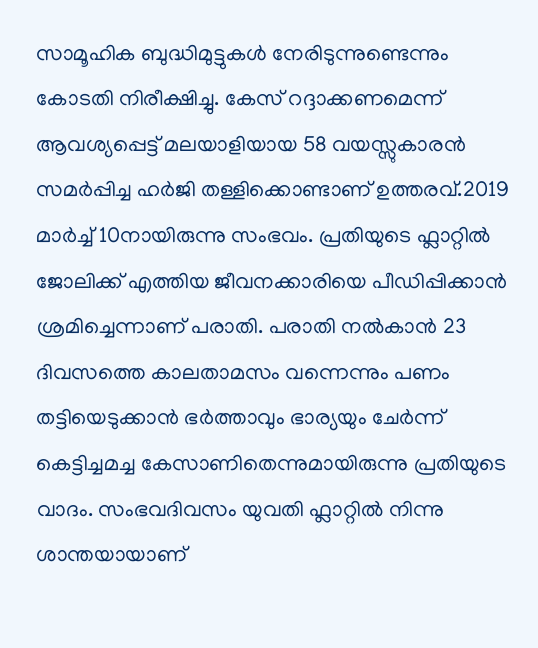സാമൂഹിക ബുദ്ധിമുട്ടുകൾ നേരിടുന്നുണ്ടെന്നും കോടതി നിരീക്ഷിച്ചു. കേസ് റദ്ദാക്കണമെന്ന് ആവശ്യപ്പെട്ട് മലയാളിയായ 58 വയസ്സുകാരൻ സമർപ്പിച്ച ഹർജി തള്ളിക്കൊണ്ടാണ് ഉത്തരവ്.2019 മാർച്ച് 10നായിരുന്നു സംഭവം. പ്രതിയുടെ ഫ്ലാറ്റിൽ ജോലിക്ക് എത്തിയ ജീവനക്കാരിയെ പീഡിപ്പിക്കാൻ ശ്രമിച്ചെന്നാണ് പരാതി. പരാതി നൽകാൻ 23 ദിവസത്തെ കാലതാമസം വന്നെന്നും പണം തട്ടിയെടുക്കാൻ ഭർത്താവും ഭാര്യയും ചേർന്ന് കെട്ടിച്ചമച്ച കേസാണിതെന്നുമായിരുന്നു പ്രതിയുടെ വാദം. സംഭവദിവസം യുവതി ഫ്ലാറ്റിൽ നിന്നു ശാന്തയായാണ്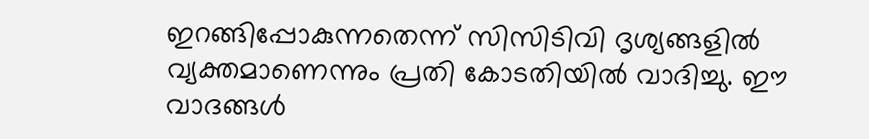ഇറങ്ങിപ്പോകുന്നതെന്ന് സിസിടിവി ദൃശ്യങ്ങളിൽ വ്യക്തമാണെന്നും പ്രതി കോടതിയിൽ വാദിച്ചു. ഈ വാദങ്ങൾ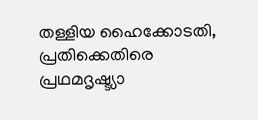തള്ളിയ ഹൈക്കോടതി, പ്രതിക്കെതിരെ പ്രഥമദൃഷ്ട്യാ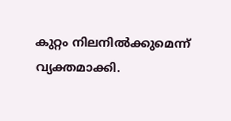കുറ്റം നിലനിൽക്കുമെന്ന് വ്യക്തമാക്കി.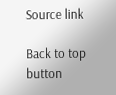Source link

Back to top button